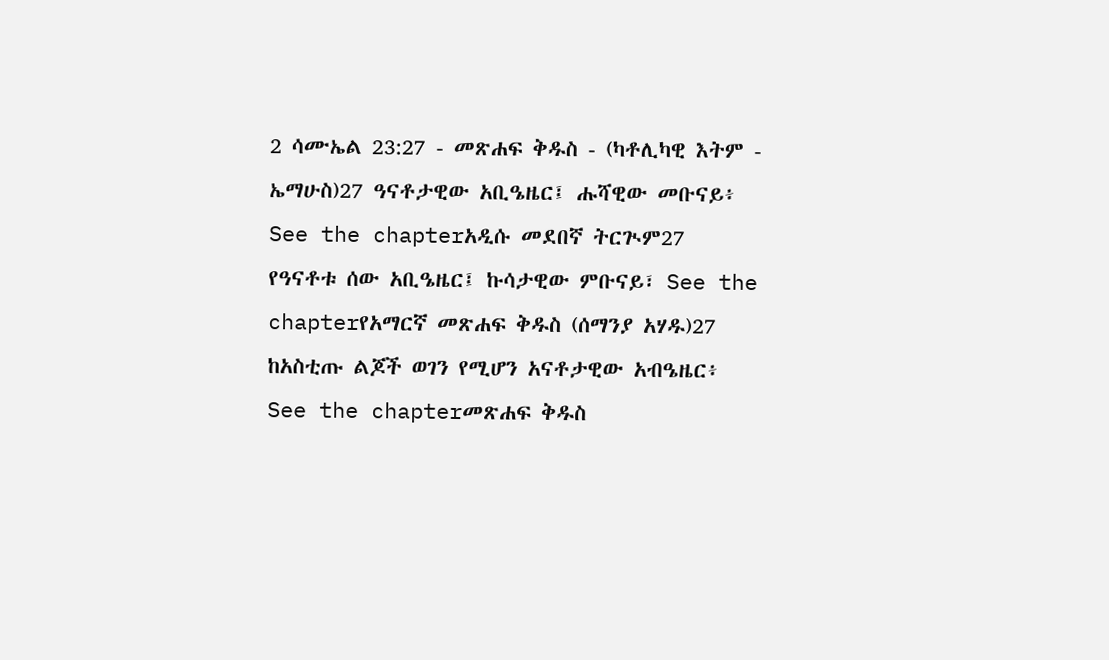2 ሳሙኤል 23:27 - መጽሐፍ ቅዱስ - (ካቶሊካዊ እትም - ኤማሁስ)27 ዓናቶታዊው አቢዔዜር፤ ሑሻዊው መቡናይ፥ See the chapterአዲሱ መደበኛ ትርጒም27 የዓናቶቱ ሰው አቢዔዜር፤ ኩሳታዊው ምቡናይ፣ See the chapterየአማርኛ መጽሐፍ ቅዱስ (ሰማንያ አሃዱ)27 ከአስቲጡ ልጆች ወገን የሚሆን አናቶታዊው አብዔዜር፥ See the chapterመጽሐፍ ቅዱስ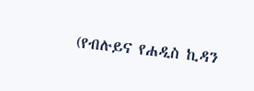(የብሉይና የሐዲስ ኪዳን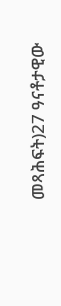መጻሕፍት)27 ዓናቶታዊው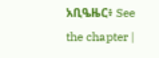አቢዔዜር፥ See the chapter |